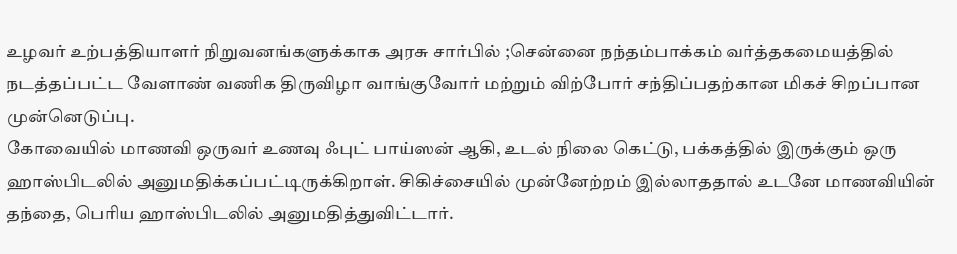உழவர் உற்பத்தியாளர் நிறுவனங்களுக்காக அரசு சார்பில் ;சென்னை நந்தம்பாக்கம் வர்த்தகமையத்தில் நடத்தப்பட்ட வேளாண் வணிக திருவிழா வாங்குவோர் மற்றும் விற்போர் சந்திப்பதற்கான மிகச் சிறப்பான முன்னெடுப்பு.
கோவையில் மாணவி ஒருவர் உணவு ஃபுட் பாய்ஸன் ஆகி, உடல் நிலை கெட்டு, பக்கத்தில் இருக்கும் ஒரு ஹாஸ்பிடலில் அனுமதிக்கப்பட்டிருக்கிறாள். சிகிச்சையில் முன்னேற்றம் இல்லாததால் உடனே மாணவியின் தந்தை, பெரிய ஹாஸ்பிடலில் அனுமதித்துவிட்டார்.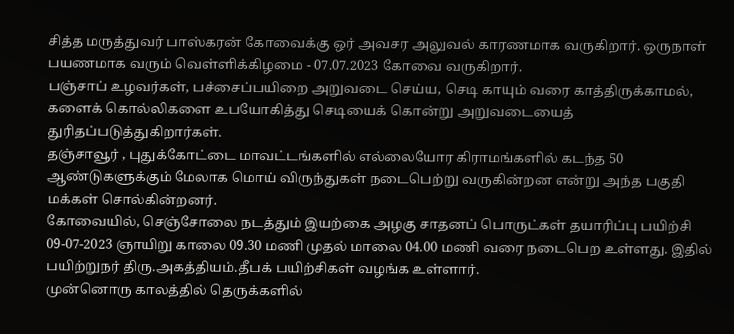சித்த மருத்துவர் பாஸ்கரன் கோவைக்கு ஒர் அவசர அலுவல் காரணமாக வருகிறார். ஒருநாள் பயணமாக வரும் வெள்ளிக்கிழமை - 07.07.2023 கோவை வருகிறார்.
பஞ்சாப் உழவர்கள், பச்சைப்பயிறை அறுவடை செய்ய, செடி காயும் வரை காத்திருக்காமல், களைக் கொல்லிகளை உபயோகித்து செடியைக் கொன்று அறுவடையைத் துரிதப்படுத்துகிறார்கள்.
தஞ்சாவூர் , புதுக்கோட்டை மாவட்டங்களில் எல்லையோர கிராமங்களில் கடந்த 50 ஆண்டுகளுக்கும் மேலாக மொய் விருந்துகள் நடைபெற்று வருகின்றன என்று அந்த பகுதி மக்கள் சொல்கின்றனர்.
கோவையில், செஞ்சோலை நடத்தும் இயற்கை அழகு சாதனப் பொருட்கள் தயாரிப்பு பயிற்சி 09-07-2023 ஞாயிறு காலை 09.30 மணி முதல் மாலை 04.00 மணி வரை நடைபெற உள்ளது. இதில் பயிற்றுநர் திரு.அகத்தியம்.தீபக் பயிற்சிகள் வழங்க உள்ளார்.
முன்னொரு காலத்தில் தெருக்களில்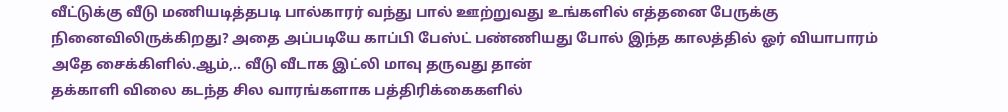வீட்டுக்கு வீடு மணியடித்தபடி பால்காரர் வந்து பால் ஊற்றுவது உங்களில் எத்தனை பேருக்கு நினைவிலிருக்கிறது? அதை அப்படியே காப்பி பேஸ்ட் பண்ணியது போல் இந்த காலத்தில் ஓர் வியாபாரம் அதே சைக்கிளில்.ஆம்,.. வீடு வீடாக இட்லி மாவு தருவது தான்
தக்காளி விலை கடந்த சில வாரங்களாக பத்திரிக்கைகளில்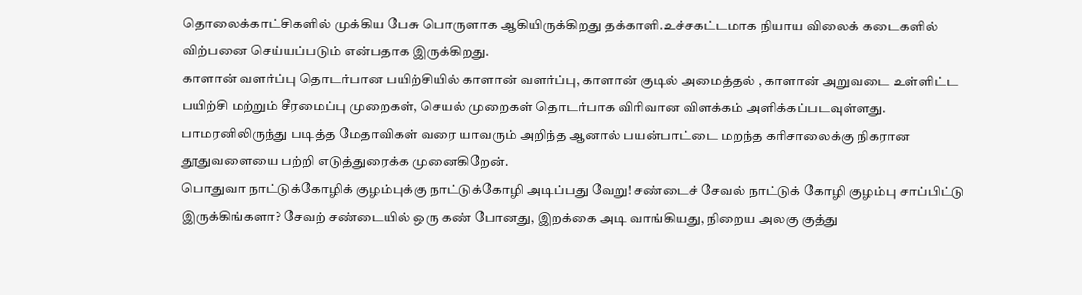தொலைக்காட்சிகளில் முக்கிய பேசு பொருளாக ஆகியிருக்கிறது தக்காளி.உச்சகட்டமாக நியாய விலைக் கடைகளில் விற்பனை செய்யப்படும் என்பதாக இருக்கிறது.
காளான் வளர்ப்பு தொடர்பான பயிற்சியில் காளான் வளர்ப்பு, காளான் குடில் அமைத்தல் , காளான் அறுவடை உள்ளிட்ட பயிற்சி மற்றும் சீரமைப்பு முறைகள், செயல் முறைகள் தொடர்பாக விரிவான விளக்கம் அளிக்கப்படவுள்ளது.
பாமரனிலிருந்து படித்த மேதாவிகள் வரை யாவரும் அறிந்த ஆனால் பயன்பாட்டை மறந்த கரிசாலைக்கு நிகரான தூதுவளையை பற்றி எடுத்துரைக்க முனைகிறேன்.
பொதுவா நாட்டுக்கோழிக் குழம்புக்கு நாட்டுக்கோழி அடிப்பது வேறு! சண்டைச் சேவல் நாட்டுக் கோழி குழம்பு சாப்பிட்டு இருக்கிங்களா? சேவற் சண்டையில் ஒரு கண் போனது, இறக்கை அடி வாங்கியது, நிறைய அலகு குத்து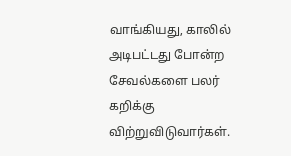வாங்கியது, காலில் அடிபட்டது போன்ற சேவல்களை பலர் கறிக்கு விற்றுவிடுவார்கள்.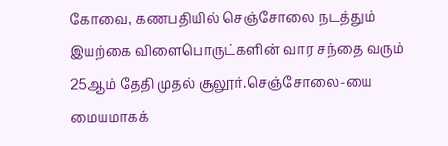கோவை, கணபதியில் செஞ்சோலை நடத்தும் இயற்கை விளைபொருட்களின் வார சந்தை வரும் 25ஆம் தேதி முதல் சூலூர்.செஞ்சோலை-யை மையமாகக்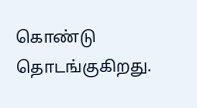கொண்டு தொடங்குகிறது.